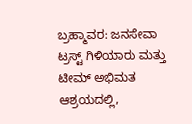ಬ್ರಹ್ಮಾವರ: ಜನಸೇವಾ ಟ್ರಸ್ಟ್ ಗಿಳಿಯಾರು ಮತ್ತು ಟೀಮ್ ಅಭಿಮತ ಆಶ್ರಯದಲ್ಲಿ,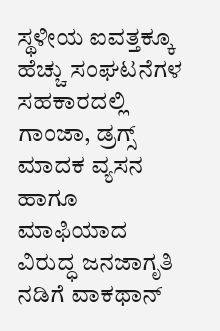ಸ್ಥಳೀಯ ಐವತ್ತಕ್ಕೂ ಹೆಚ್ಚು ಸಂಘಟನೆಗಳ ಸಹಕಾರದಲ್ಲಿ ಗಾಂಜಾ, ಡ್ರಗ್ಸ್ ಮಾದಕ ವ್ಯಸನ ಹಾಗೂ ಮಾಫಿಯಾದ ವಿರುದ್ಧ ಜನಜಾಗೃತಿ ನಡಿಗೆ ವಾಕಥಾನ್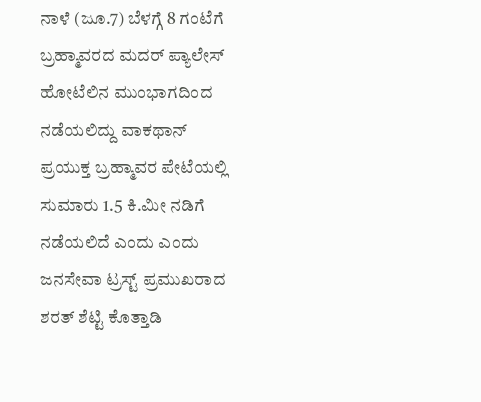ನಾಳೆ (ಜೂ.7) ಬೆಳಗ್ಗೆ 8 ಗಂಟೆಗೆ ಬ್ರಹ್ಮಾವರದ ಮದರ್ ಪ್ಯಾಲೇಸ್ ಹೋಟೆಲಿನ ಮುಂಭಾಗದಿಂದ ನಡೆಯಲಿದ್ದು ವಾಕಥಾನ್ ಪ್ರಯುಕ್ತ ಬ್ರಹ್ಮಾವರ ಪೇಟೆಯಲ್ಲಿ ಸುಮಾರು 1.5 ಕಿ.ಮೀ ನಡಿಗೆ ನಡೆಯಲಿದೆ ಎಂದು ಎಂದು ಜನಸೇವಾ ಟ್ರಸ್ಟ್ ಪ್ರಮುಖರಾದ ಶರತ್ ಶೆಟ್ಟಿ ಕೊತ್ತಾಡಿ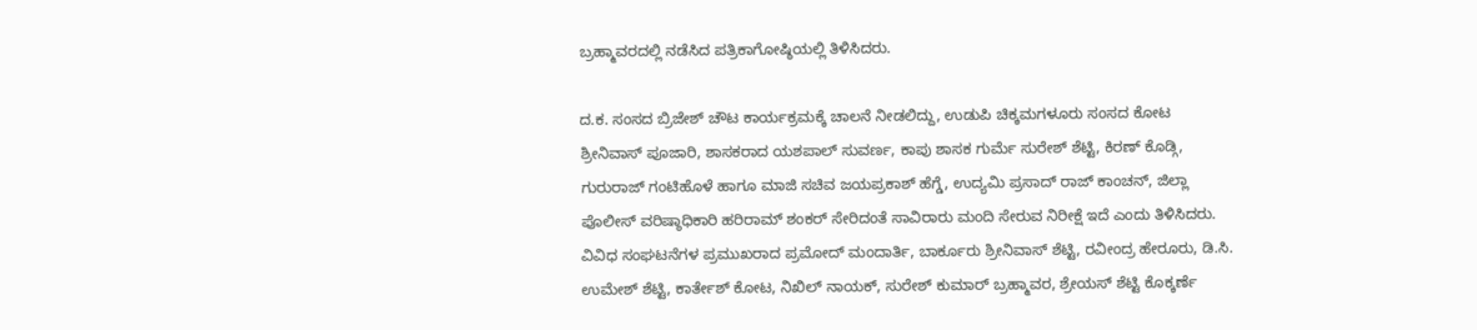ಬ್ರಹ್ಮಾವರದಲ್ಲಿ ನಡೆಸಿದ ಪತ್ರಿಕಾಗೋಷ್ಠಿಯಲ್ಲಿ ತಿಳಿಸಿದರು.

ದ.ಕ. ಸಂಸದ ಬ್ರಿಜೇಶ್ ಚೌಟ ಕಾರ್ಯಕ್ರಮಕ್ಕೆ ಚಾಲನೆ ನೀಡಲಿದ್ದು, ಉಡುಪಿ ಚಿಕ್ಕಮಗಳೂರು ಸಂಸದ ಕೋಟ ಶ್ರೀನಿವಾಸ್ ಪೂಜಾರಿ, ಶಾಸಕರಾದ ಯಶಪಾಲ್ ಸುವರ್ಣ, ಕಾಪು ಶಾಸಕ ಗುರ್ಮೆ ಸುರೇಶ್ ಶೆಟ್ಟಿ, ಕಿರಣ್ ಕೊಡ್ಗಿ, ಗುರುರಾಜ್ ಗಂಟಿಹೊಳೆ ಹಾಗೂ ಮಾಜಿ ಸಚಿವ ಜಯಪ್ರಕಾಶ್ ಹೆಗ್ಡೆ, ಉದ್ಯಮಿ ಪ್ರಸಾದ್ ರಾಜ್ ಕಾಂಚನ್, ಜಿಲ್ಲಾ ಪೊಲೀಸ್ ವರಿಷ್ಠಾಧಿಕಾರಿ ಹರಿರಾಮ್ ಶಂಕರ್ ಸೇರಿದಂತೆ ಸಾವಿರಾರು ಮಂದಿ ಸೇರುವ ನಿರೀಕ್ಷೆ ಇದೆ ಎಂದು ತಿಳಿಸಿದರು.
ವಿವಿಧ ಸಂಘಟನೆಗಳ ಪ್ರಮುಖರಾದ ಪ್ರಮೋದ್ ಮಂದಾರ್ತಿ, ಬಾರ್ಕೂರು ಶ್ರೀನಿವಾಸ್ ಶೆಟ್ಟಿ, ರವೀಂದ್ರ ಹೇರೂರು, ಡಿ.ಸಿ. ಉಮೇಶ್ ಶೆಟ್ಟಿ, ಕಾರ್ತೇಶ್ ಕೋಟ, ನಿಖಿಲ್ ನಾಯಕ್, ಸುರೇಶ್ ಕುಮಾರ್ ಬ್ರಹ್ಮಾವರ, ಶ್ರೇಯಸ್ ಶೆಟ್ಟಿ ಕೊಕ್ಕರ್ಣೆ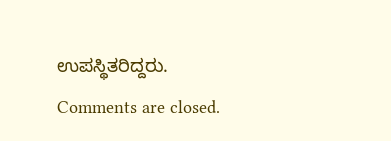ಉಪಸ್ಥಿತರಿದ್ದರು.
Comments are closed.